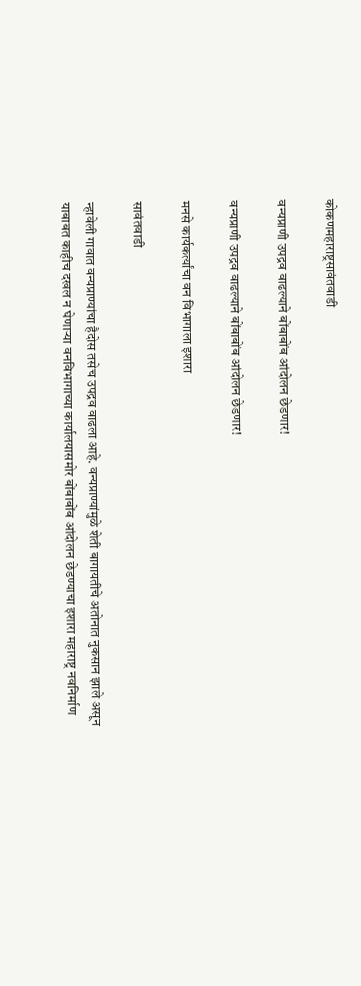कोकणमहाराष्ट्रसावंतवाडी

वन्यप्राणी उपद्रव वाढल्याने बोंबाबोंब आंदोलन छेडणार!

वन्यप्राणी उपद्रव वाढल्याने बोंबाबोंब आंदोलन छेडणार!

मनसे कार्यकर्त्यांचा वन विभागाला इशारा

सावंतवाडी

न्हावेली गावात वन्यप्राण्यांचा हैदोस तसेच उपद्रव वाढला आहे. वन्यप्राण्यांमुळे शेती बागायतीचे अतोनात नुकसान झाले असून याबाबत काहीच दखल न घेणाऱ्या वनविभागाच्या कार्यालयासमोर बोंबाबोंब आंदोलन छेडण्याचा इशारा महाराष्ट्र नवनिर्माण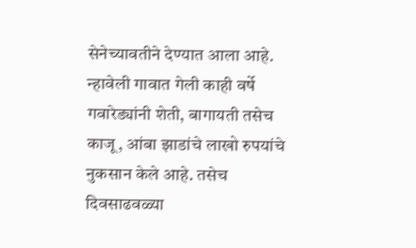सेनेच्यावतीने देण्यात आला आहे. न्हावेली गावात गेली काही वर्षे गवारेड्यांनी शेती, बागायती तसेच काजू, आंबा झाडांचे लाखो रुपयांचे नुकसान केले आहे. तसेच दिवसाढवळ्या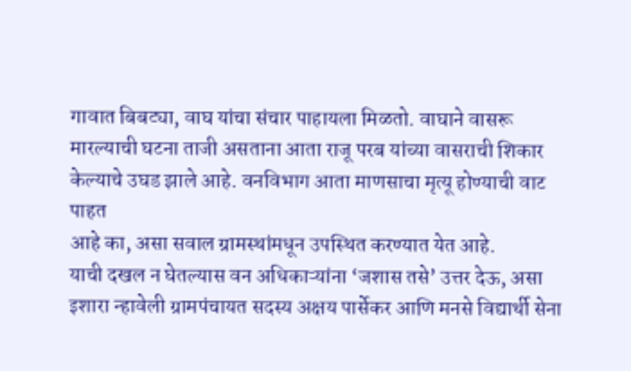गावात बिबट्या, वाघ यांचा संचार पाहायला मिळतो. वाघाने वासरू मारल्याची घटना ताजी असताना आता राजू परब यांच्या वासराची शिकार केल्याचे उघड झाले आहे. वनविभाग आता माणसाचा मृत्यू होण्याची वाट पाहत
आहे का, असा सवाल ग्रामस्थांमधून उपस्थित करण्यात येत आहे.
याची दखल न घेतल्यास वन अधिकाऱ्यांना ‘जशास तसे’ उत्तर देऊ, असा इशारा न्हावेली ग्रामपंचायत सदस्य अक्षय पार्सेकर आणि मनसे विद्यार्थी सेना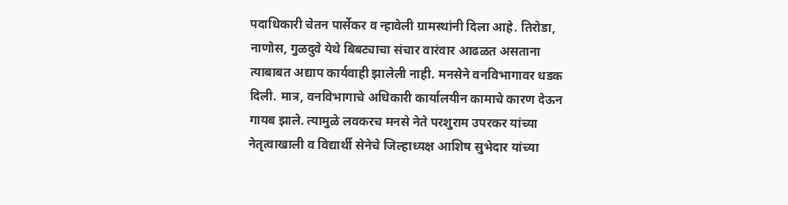पदाधिकारी चेतन पार्सेकर व न्हावेली ग्रामस्थांनी दिला आहे. तिरोडा, नाणोस, गुळदुवे येथे बिबट्याचा संचार वारंवार आढळत असताना त्याबाबत अद्याप कार्यवाही झालेली नाही. मनसेने वनविभागावर धडक दिली. मात्र, वनविभागाचे अधिकारी कार्यालयीन कामाचे कारण देऊन गायब झाले. त्यामुळे लवकरच मनसे नेते परशुराम उपरकर यांच्या नेतृत्वाखाली व विद्यार्थी सेनेचे जिल्हाध्यक्ष आशिष सुभेदार यांच्या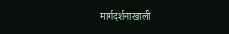मार्गदर्शनाखाली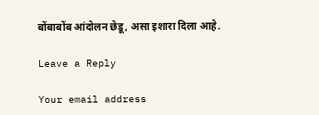बोंबाबोंब आंदोलन छेडू, असा इशारा दिला आहे.

Leave a Reply

Your email address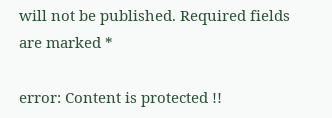will not be published. Required fields are marked *

error: Content is protected !!